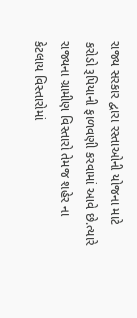રાજ્ય સરકાર દ્વારા રસ્તાઓની યોજના માટે કરોડો રૂપિયાની ફાળવણી કરવામાં આવે છે.ત્યારે રાજ્યના ગ્રામીણ વિસ્તારો તેમજ શહેર ના કેટલાય વિસ્તારોમાં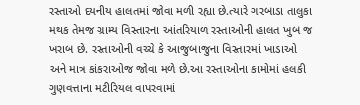રસ્તાઓ દયનીય હાલતમાં જોવા મળી રહ્યા છે.ત્યારે ગરબાડા તાલુકા મથક તેમજ ગ્રામ્ય વિસ્તારના આંતરિયાળ રસ્તાઓની હાલત ખુબ જ ખરાબ છે. રસ્તાઓની વચ્ચે કે આજુબાજુના વિસ્તારમાં ખાડાઓ અને માત્ર કાંકરાઓજ જોવા મળે છે.આ રસ્તાઓના કામોમાં હલકી ગુણવત્તાના મટીરિયલ વાપરવામાં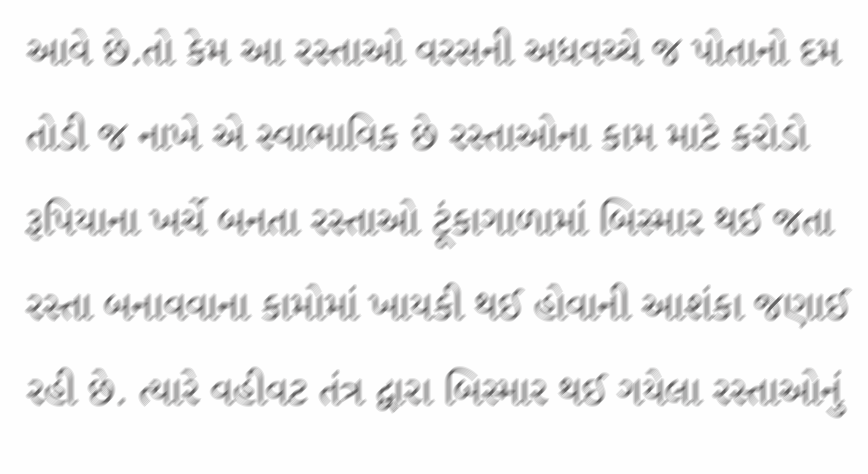આવે છે.તો કેમ આ રસ્તાઓ વરસની અધવચ્ચે જ પોતાનો દમ તોડી જ નાખે એ સ્વાભાવિક છે રસ્તાઓના કામ માટે કરોડો રૂપિયાના ખર્ચે બનતા રસ્તાઓ ટૂંકાગાળામાં બિસ્માર થઈ જતા રસ્તા બનાવવાના કામોમાં ખાયકી થઈ હોવાની આશંકા જણાઈ રહી છે. ત્યારે વહીવટ તંત્ર દ્વારા બિસ્માર થઈ ગયેલા રસ્તાઓનું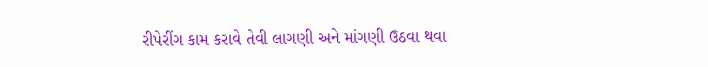રીપેરીંગ કામ કરાવે તેવી લાગણી અને માંગણી ઉઠવા થવા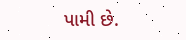પામી છે.